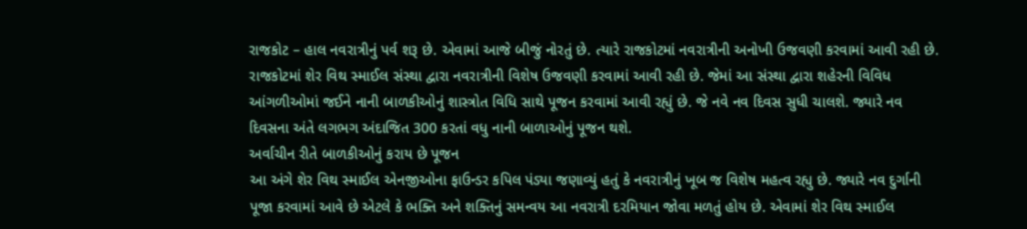રાજકોટ – હાલ નવરાત્રીનું પર્વ શરૂ છે. એવામાં આજે બીજું નોરતું છે. ત્યારે રાજકોટમાં નવરાત્રીની અનોખી ઉજવણી કરવામાં આવી રહી છે. રાજકોટમાં શેર વિથ સ્માઈલ સંસ્થા દ્વારા નવરાત્રીની વિશેષ ઉજવણી કરવામાં આવી રહી છે. જેમાં આ સંસ્થા દ્વારા શહેરની વિવિધ આંગળીઓમાં જઈને નાની બાળકીઓનું શાસ્ત્રોત વિધિ સાથે પૂજન કરવામાં આવી રહ્યું છે. જે નવે નવ દિવસ સુધી ચાલશે. જ્યારે નવ દિવસના અંતે લગભગ અંદાજિત 300 કરતાં વધુ નાની બાળાઓનું પૂજન થશે.
અર્વાચીન રીતે બાળકીઓનું કરાય છે પૂજન
આ અંગે શેર વિથ સ્માઈલ એનજીઓના ફાઉન્ડર કપિલ પંડ્યા જણાવ્યું હતું કે નવરાત્રીનું ખૂબ જ વિશેષ મહત્વ રહ્યુ છે. જ્યારે નવ દુર્ગાની પૂજા કરવામાં આવે છે એટલે કે ભક્તિ અને શક્તિનું સમન્વય આ નવરાત્રી દરમિયાન જોવા મળતું હોય છે. એવામાં શેર વિથ સ્માઈલ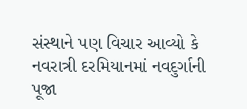સંસ્થાને પણ વિચાર આવ્યો કે નવરાત્રી દરમિયાનમાં નવદુર્ગાની પૂજા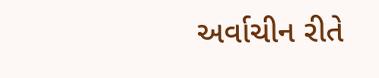અર્વાચીન રીતે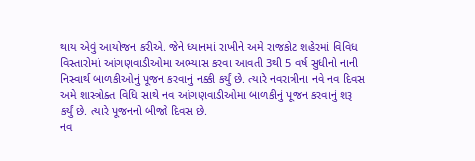થાય એવું આયોજન કરીએ. જેને ધ્યાનમાં રાખીને અમે રાજકોટ શહેરમાં વિવિધ વિસ્તારોમાં આંગણવાડીઓમા અભ્યાસ કરવા આવતી 3થી 5 વર્ષ સુધીનો નાની નિસ્વાર્થ બાળકીઓનું પૂજન કરવાનું નક્કી કર્યું છે. ત્યારે નવરાત્રીના નવે નવ દિવસ અમે શાસ્ત્રોક્ત વિધિ સાથે નવ આંગણવાડીઓમા બાળકીનું પૂજન કરવાનું શરૂ કર્યું છે. ત્યારે પૂજનનો બીજો દિવસ છે.
નવ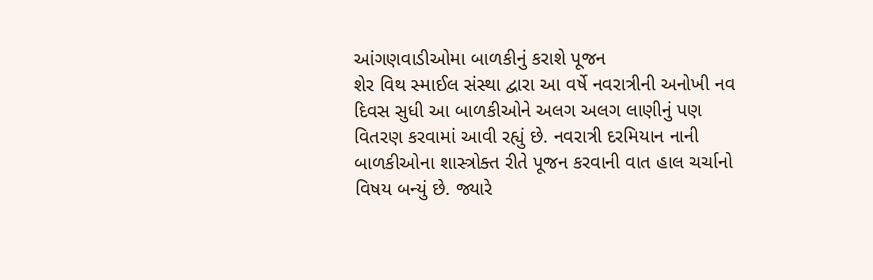આંગણવાડીઓમા બાળકીનું કરાશે પૂજન
શેર વિથ સ્માઈલ સંસ્થા દ્વારા આ વર્ષે નવરાત્રીની અનોખી નવ દિવસ સુધી આ બાળકીઓને અલગ અલગ લાણીનું પણ વિતરણ કરવામાં આવી રહ્યું છે. નવરાત્રી દરમિયાન નાની બાળકીઓના શાસ્ત્રોક્ત રીતે પૂજન કરવાની વાત હાલ ચર્ચાનો વિષય બન્યું છે. જ્યારે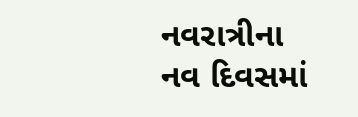નવરાત્રીના નવ દિવસમાં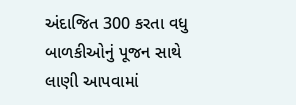અંદાજિત 300 કરતા વધુ બાળકીઓનું પૂજન સાથે લાણી આપવામાં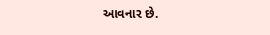આવનાર છે.